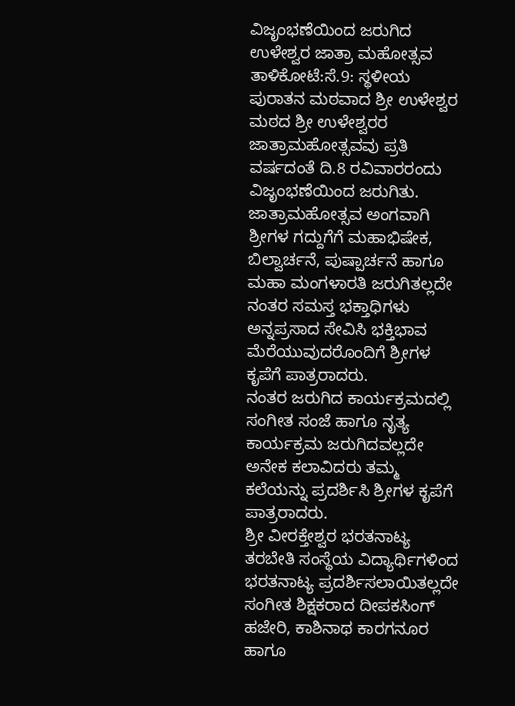ವಿಜೃಂಭಣೆಯಿಂದ ಜರುಗಿದ ಉಳೇಶ್ವರ ಜಾತ್ರಾ ಮಹೋತ್ಸವ
ತಾಳಿಕೋಟೆ:ಸೆ.9: ಸ್ಥಳೀಯ ಪುರಾತನ ಮಠವಾದ ಶ್ರೀ ಉಳೇಶ್ವರ ಮಠದ ಶ್ರೀ ಉಳೇಶ್ವರರ ಜಾತ್ರಾಮಹೋತ್ಸವವು ಪ್ರತಿ ವರ್ಷದಂತೆ ದಿ.8 ರವಿವಾರರಂದು ವಿಜೃಂಭಣೆಯಿಂದ ಜರುಗಿತು.
ಜಾತ್ರಾಮಹೋತ್ಸವ ಅಂಗವಾಗಿ ಶ್ರೀಗಳ ಗದ್ದುಗೆಗೆ ಮಹಾಭಿಷೇಕ, ಬಿಲ್ವಾರ್ಚನೆ, ಪುಷ್ಪಾರ್ಚನೆ ಹಾಗೂ ಮಹಾ ಮಂಗಳಾರತಿ ಜರುಗಿತಲ್ಲದೇ ನಂತರ ಸಮಸ್ತ ಭಕ್ತಾಧಿಗಳು ಅನ್ನಪ್ರಸಾದ ಸೇವಿಸಿ ಭಕ್ತಿಭಾವ ಮೆರೆಯುವುದರೊಂದಿಗೆ ಶ್ರೀಗಳ ಕೃಪೆಗೆ ಪಾತ್ರರಾದರು.
ನಂತರ ಜರುಗಿದ ಕಾರ್ಯಕ್ರಮದಲ್ಲಿ ಸಂಗೀತ ಸಂಜೆ ಹಾಗೂ ನೃತ್ಯ ಕಾರ್ಯಕ್ರಮ ಜರುಗಿದವಲ್ಲದೇ ಅನೇಕ ಕಲಾವಿದರು ತಮ್ಮ ಕಲೆಯನ್ನು ಪ್ರದರ್ಶಿಸಿ ಶ್ರೀಗಳ ಕೃಪೆಗೆ ಪಾತ್ರರಾದರು.
ಶ್ರೀ ವೀರಕ್ತೇಶ್ವರ ಭರತನಾಟ್ಯ ತರಬೇತಿ ಸಂಸ್ಥೆಯ ವಿದ್ಯಾರ್ಥಿಗಳಿಂದ ಭರತನಾಟ್ಯ ಪ್ರದರ್ಶಿಸಲಾಯಿತಲ್ಲದೇ ಸಂಗೀತ ಶಿಕ್ಷಕರಾದ ದೀಪಕಸಿಂಗ್ ಹಜೇರಿ, ಕಾಶಿನಾಥ ಕಾರಗನೂರ ಹಾಗೂ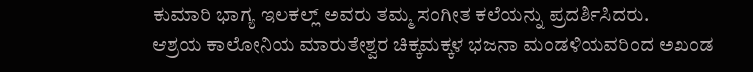ಕುಮಾರಿ ಭಾಗ್ಯ ಇಲಕಲ್ಲ್ ಅವರು ತಮ್ಮ ಸಂಗೀತ ಕಲೆಯನ್ನು ಪ್ರದರ್ಶಿಸಿದರು.
ಆಶ್ರಯ ಕಾಲೋನಿಯ ಮಾರುತೇಶ್ವರ ಚಿಕ್ಕಮಕ್ಕಳ ಭಜನಾ ಮಂಡಳಿಯವರಿಂದ ಅಖಂಡ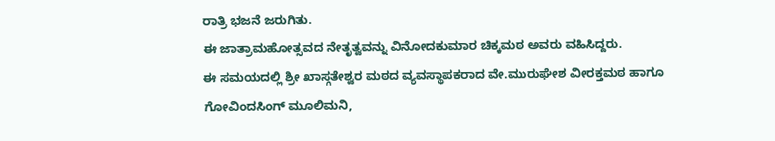ರಾತ್ರಿ ಭಜನೆ ಜರುಗಿತು.
ಈ ಜಾತ್ರಾಮಹೋತ್ಸವದ ನೇತೃತ್ವವನ್ನು ವಿನೋದಕುಮಾರ ಚಿಕ್ಕಮಠ ಅವರು ವಹಿಸಿದ್ದರು.
ಈ ಸಮಯದಲ್ಲಿ ಶ್ರೀ ಖಾಸ್ಗತೇಶ್ವರ ಮಠದ ವ್ಯವಸ್ಥಾಪಕರಾದ ವೇ.ಮುರುಘೇಶ ವೀರಕ್ತಮಠ ಹಾಗೂ ಗೋವಿಂದಸಿಂಗ್ ಮೂಲಿಮನಿ,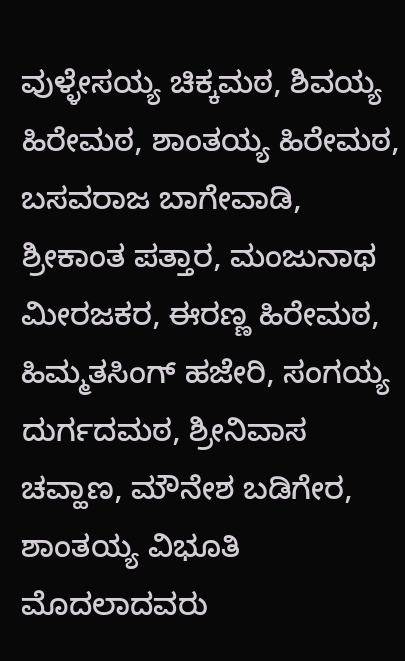ವುಳ್ಳೇಸಯ್ಯ ಚಿಕ್ಕಮಠ, ಶಿವಯ್ಯ ಹಿರೇಮಠ, ಶಾಂತಯ್ಯ ಹಿರೇಮಠ, ಬಸವರಾಜ ಬಾಗೇವಾಡಿ, ಶ್ರೀಕಾಂತ ಪತ್ತಾರ, ಮಂಜುನಾಥ ಮೀರಜಕರ, ಈರಣ್ಣ ಹಿರೇಮಠ, ಹಿಮ್ಮತಸಿಂಗ್ ಹಜೇರಿ, ಸಂಗಯ್ಯ ದುರ್ಗದಮಠ, ಶ್ರೀನಿವಾಸ ಚವ್ಹಾಣ, ಮೌನೇಶ ಬಡಿಗೇರ, ಶಾಂತಯ್ಯ ವಿಭೂತಿ ಮೊದಲಾದವರು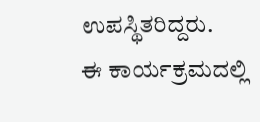ಉಪಸ್ಥಿತರಿದ್ದರು.
ಈ ಕಾರ್ಯಕ್ರಮದಲ್ಲಿ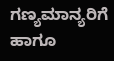ಗಣ್ಯಮಾನ್ಯರಿಗೆ ಹಾಗೂ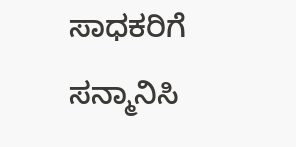ಸಾಧಕರಿಗೆ ಸನ್ಮಾನಿಸಿ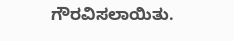ಗೌರವಿಸಲಾಯಿತು.